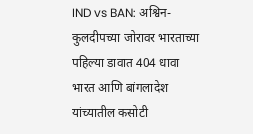IND vs BAN: अश्विन-कुलदीपच्या जोरावर भारताच्या पहिल्या डावात 404 धावा
भारत आणि बांगलादेश यांच्यातील कसोटी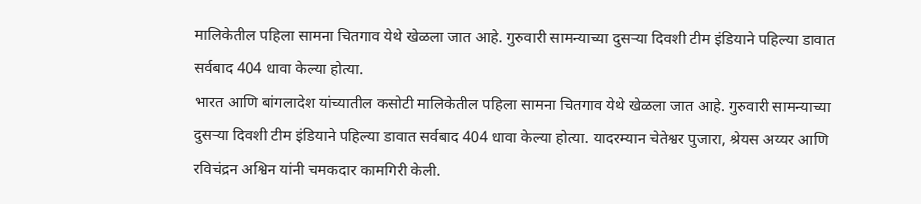मालिकेतील पहिला सामना चितगाव येथे खेळला जात आहे. गुरुवारी सामन्याच्या दुसऱ्या दिवशी टीम इंडियाने पहिल्या डावात सर्वबाद 404 धावा केल्या होत्या.
भारत आणि बांगलादेश यांच्यातील कसोटी मालिकेतील पहिला सामना चितगाव येथे खेळला जात आहे. गुरुवारी सामन्याच्या दुसऱ्या दिवशी टीम इंडियाने पहिल्या डावात सर्वबाद 404 धावा केल्या होत्या. यादरम्यान चेतेश्वर पुजारा, श्रेयस अय्यर आणि रविचंद्रन अश्विन यांनी चमकदार कामगिरी केली.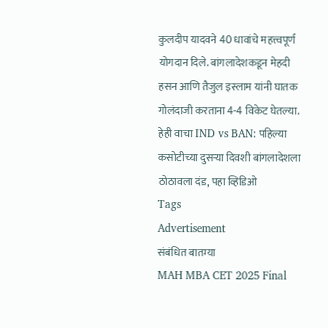कुलदीप यादवने 40 धावांचे महत्त्वपूर्ण योगदान दिले. बांगलादेशकडून मेहदी हसन आणि तैजुल इस्लाम यांनी घातक गोलंदाजी करताना 4-4 विकेट घेतल्या. हेही वाचा IND vs BAN: पहिल्या कसोटीच्या दुसऱ्या दिवशी बांगलादेशला ठोठावला दंड, पहा व्हिडिओ
Tags
Advertisement
संबंधित बातम्या
MAH MBA CET 2025 Final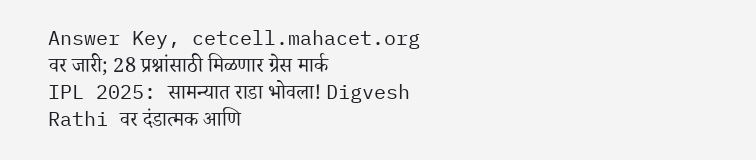Answer Key, cetcell.mahacet.org वर जारी; 28 प्रश्नांसाठी मिळणार ग्रेस मार्क
IPL 2025: सामन्यात राडा भोवला! Digvesh Rathi वर दंडात्मक आणि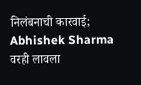निलंबनाची कारवाई; Abhishek Sharma वरही लावला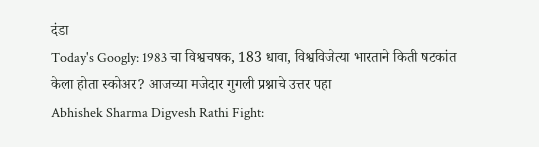दंडा
Today's Googly: 1983 चा विश्वचषक, 183 धावा, विश्वविजेत्या भारताने किती षटकांत केला होता स्कोअर? आजच्या मजेदार गुगली प्रश्नाचे उत्तर पहा
Abhishek Sharma Digvesh Rathi Fight: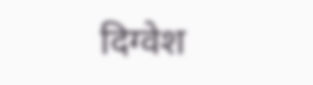दिग्वेश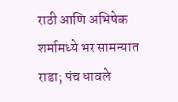राठी आणि अभिषेक शर्मामध्ये भर सामन्यात राडा; पंच धावले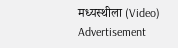मध्यस्थीला (Video)
Advertisement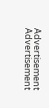Advertisement
Advertisement